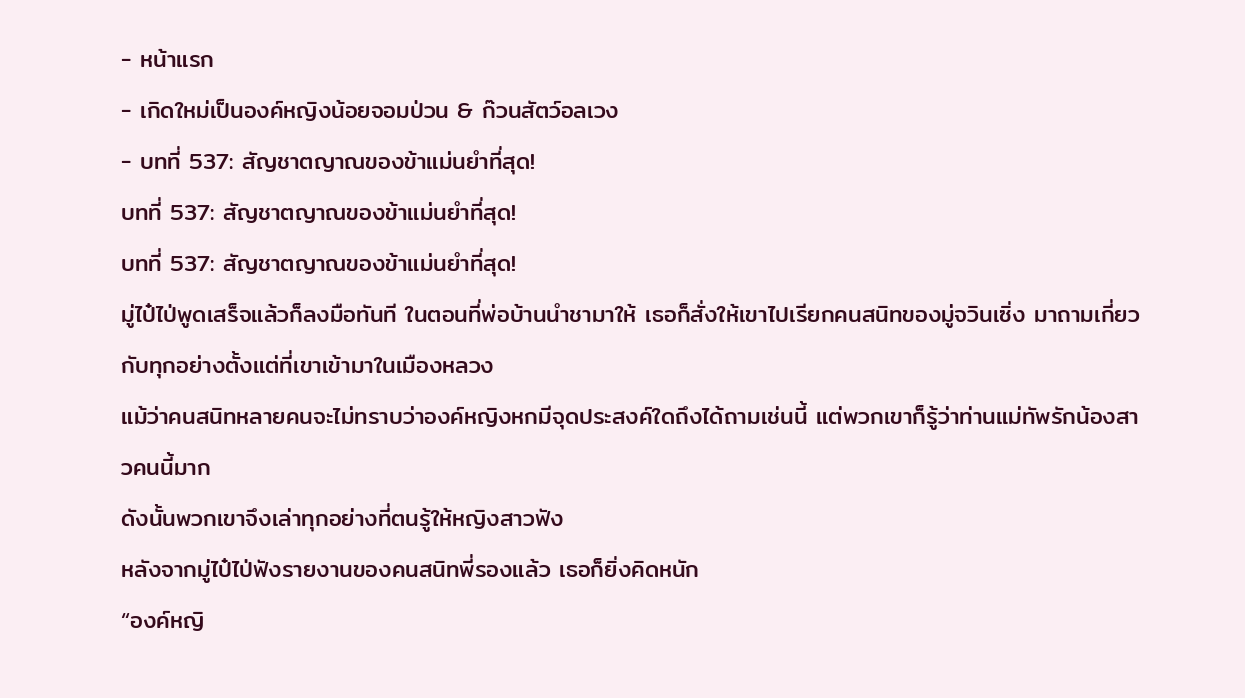- หน้าแรก
- เกิดใหม่เป็นองค์หญิงน้อยจอมป่วน & ก๊วนสัตว์อลเวง
- บทที่ 537: สัญชาตญาณของข้าแม่นยำที่สุด!
บทที่ 537: สัญชาตญาณของข้าแม่นยำที่สุด!
บทที่ 537: สัญชาตญาณของข้าแม่นยำที่สุด!
มู่ไป๋ไป่พูดเสร็จแล้วก็ลงมือทันที ในตอนที่พ่อบ้านนำชามาให้ เธอก็สั่งให้เขาไปเรียกคนสนิทของมู่จวินเซิ่ง มาถามเกี่ยวกับทุกอย่างตั้งแต่ที่เขาเข้ามาในเมืองหลวง
แม้ว่าคนสนิทหลายคนจะไม่ทราบว่าองค์หญิงหกมีจุดประสงค์ใดถึงได้ถามเช่นนี้ แต่พวกเขาก็รู้ว่าท่านแม่ทัพรักน้องสาวคนนี้มาก
ดังนั้นพวกเขาจึงเล่าทุกอย่างที่ตนรู้ให้หญิงสาวฟัง
หลังจากมู่ไป๋ไป่ฟังรายงานของคนสนิทพี่รองแล้ว เธอก็ยิ่งคิดหนัก
“องค์หญิ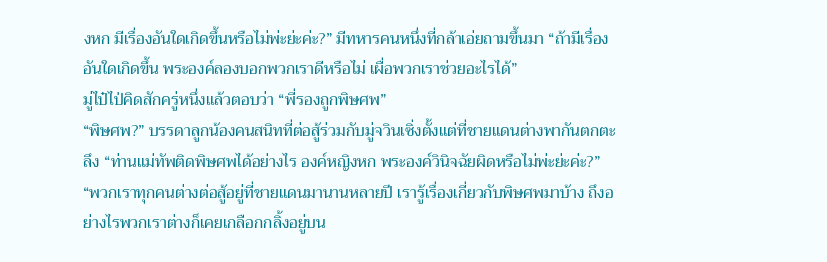งหก มีเรื่องอันใดเกิดขึ้นหรือไม่พ่ะย่ะค่ะ?” มีทหารคนหนึ่งที่กล้าเอ่ยถามขึ้นมา “ถ้ามีเรื่องอันใดเกิดขึ้น พระองค์ลองบอกพวกเราดีหรือไม่ เผื่อพวกเราช่วยอะไรได้”
มู่ไป๋ไป่คิดสักครู่หนึ่งแล้วตอบว่า “พี่รองถูกพิษศพ”
“พิษศพ?” บรรดาลูกน้องคนสนิทที่ต่อสู้ร่วมกับมู่จวินเซิ่งตั้งแต่ที่ชายแดนต่างพากันตกตะลึง “ท่านแม่ทัพติดพิษศพได้อย่างไร องค์หญิงหก พระองค์วินิจฉัยผิดหรือไม่พ่ะย่ะค่ะ?”
“พวกเราทุกคนต่างต่อสู้อยู่ที่ชายแดนมานานหลายปี เรารู้เรื่องเกี่ยวกับพิษศพมาบ้าง ถึงอย่างไรพวกเราต่างก็เคยเกลือกกลิ้งอยู่บน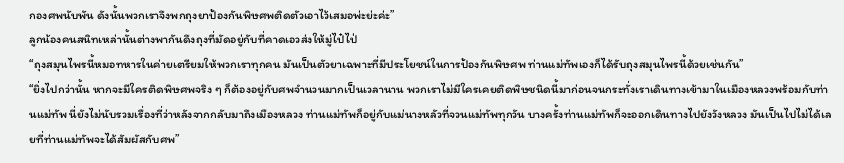กองศพนับพัน ดังนั้นพวกเราจึงพกถุงยาป้องกันพิษศพติดตัวเอาไว้เสมอพ่ะย่ะค่ะ”
ลูกน้องคนสนิทเหล่านั้นต่างพากันดึงถุงที่มัดอยู่กับที่คาดเอวส่งให้มู่ไป๋ไป่
“ถุงสมุนไพรนี้หมอทหารในค่ายเตรียมให้พวกเราทุกคน มันเป็นตัวยาเฉพาะที่มีประโยชน์ในการป้องกันพิษศพ ท่านแม่ทัพเองก็ได้รับถุงสมุนไพรนี้ด้วยเช่นกัน”
“ยิ่งไปกว่านั้น หากจะมีใครติดพิษศพจริง ๆ ก็ต้องอยู่กับศพจำนวนมากเป็นเวลานาน พวกเราไม่มีใครเคยติดพิษชนิดนี้มาก่อนจนกระทั่งเราเดินทางเข้ามาในเมืองหลวงพร้อมกับท่านแม่ทัพ นี่ยังไม่นับรวมเรื่องที่ว่าหลังจากกลับมาถึงเมืองหลวง ท่านแม่ทัพก็อยู่กับแม่นางหลัวที่จวนแม่ทัพทุกวัน บางครั้งท่านแม่ทัพก็จะออกเดินทางไปยังวังหลวง มันเป็นไปไม่ได้เลยที่ท่านแม่ทัพจะได้สัมผัสกับศพ”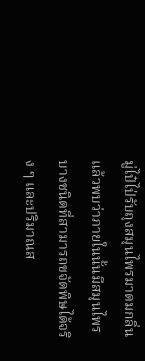มู่ไป๋ไป่รับถุงสมุนไพรมาดมกลิ่นแล้วพบว่าภายในนั้นมีสมุนไพรบางชนิดที่สามารถขจัดพิษได้จริง ๆ และปริมาณส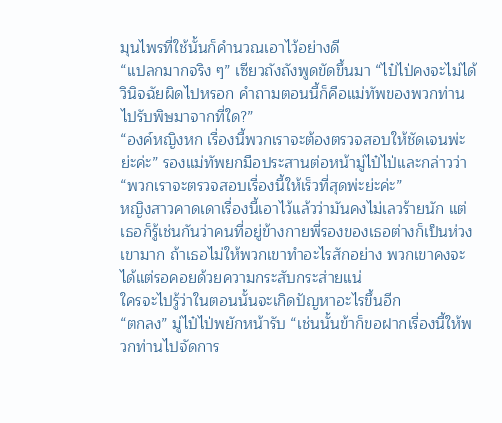มุนไพรที่ใช้นั้นก็คำนวณเอาไว้อย่างดี
“แปลกมากจริง ๆ” เซียวถังถังพูดขัดขึ้นมา “ไป๋ไป่คงจะไม่ได้วินิจฉัยผิดไปหรอก คำถามตอนนี้ก็คือแม่ทัพของพวกท่านไปรับพิษมาจากที่ใด?”
“องค์หญิงหก เรื่องนี้พวกเราจะต้องตรวจสอบให้ชัดเจนพ่ะย่ะค่ะ” รองแม่ทัพยกมือประสานต่อหน้ามู่ไป๋ไป่และกล่าวว่า “พวกเราจะตรวจสอบเรื่องนี้ให้เร็วที่สุดพ่ะย่ะค่ะ”
หญิงสาวคาดเดาเรื่องนี้เอาไว้แล้วว่ามันคงไม่เลวร้ายนัก แต่เธอก็รู้เช่นกันว่าคนที่อยู่ข้างกายพี่รองของเธอต่างก็เป็นห่วงเขามาก ถ้าเธอไม่ให้พวกเขาทำอะไรสักอย่าง พวกเขาคงจะได้แต่รอคอยด้วยความกระสับกระส่ายแน่
ใครจะไปรู้ว่าในตอนนั้นจะเกิดปัญหาอะไรขึ้นอีก
“ตกลง” มู่ไป๋ไป่พยักหน้ารับ “เช่นนั้นข้าก็ขอฝากเรื่องนี้ให้พวกท่านไปจัดการ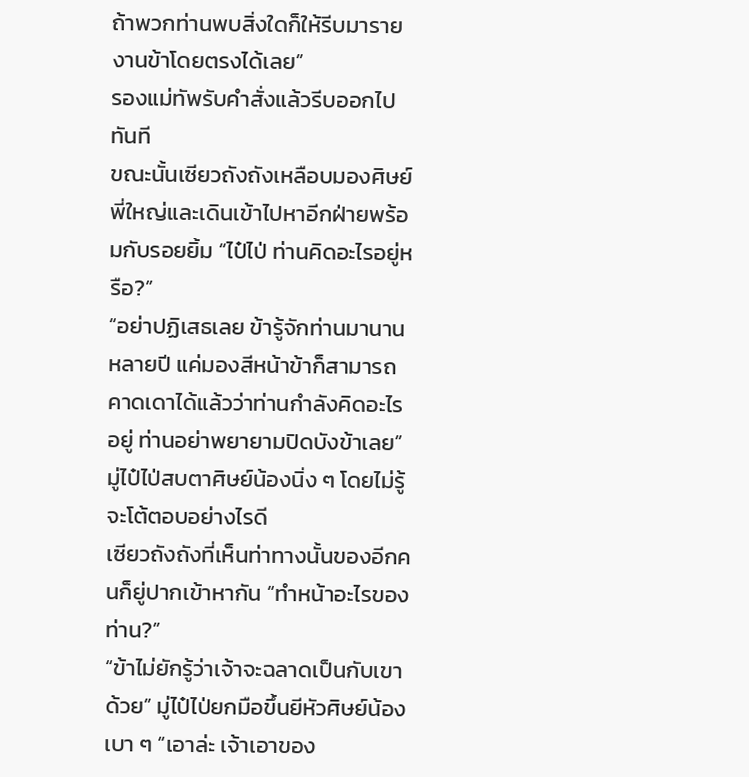ถ้าพวกท่านพบสิ่งใดก็ให้รีบมารายงานข้าโดยตรงได้เลย”
รองแม่ทัพรับคำสั่งแล้วรีบออกไปทันที
ขณะนั้นเซียวถังถังเหลือบมองศิษย์พี่ใหญ่และเดินเข้าไปหาอีกฝ่ายพร้อมกับรอยยิ้ม “ไป๋ไป่ ท่านคิดอะไรอยู่หรือ?”
“อย่าปฏิเสธเลย ข้ารู้จักท่านมานานหลายปี แค่มองสีหน้าข้าก็สามารถคาดเดาได้แล้วว่าท่านกำลังคิดอะไรอยู่ ท่านอย่าพยายามปิดบังข้าเลย”
มู่ไป๋ไป่สบตาศิษย์น้องนิ่ง ๆ โดยไม่รู้จะโต้ตอบอย่างไรดี
เซียวถังถังที่เห็นท่าทางนั้นของอีกคนก็ยู่ปากเข้าหากัน “ทำหน้าอะไรของท่าน?”
“ข้าไม่ยักรู้ว่าเจ้าจะฉลาดเป็นกับเขาด้วย” มู่ไป๋ไป่ยกมือขึ้นยีหัวศิษย์น้องเบา ๆ “เอาล่ะ เจ้าเอาของ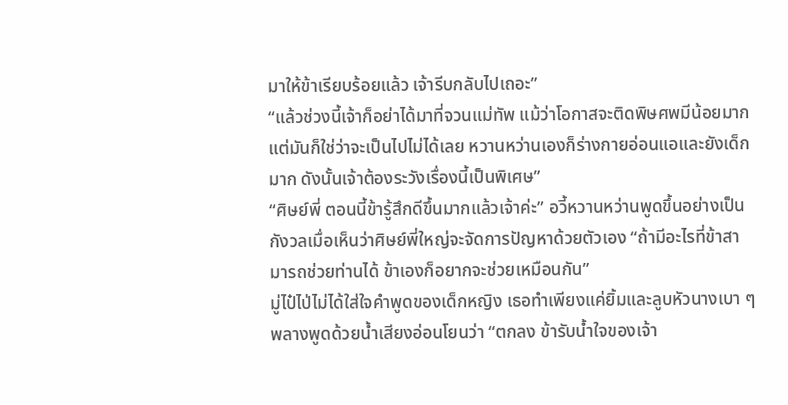มาให้ข้าเรียบร้อยแล้ว เจ้ารีบกลับไปเถอะ”
“แล้วช่วงนี้เจ้าก็อย่าได้มาที่จวนแม่ทัพ แม้ว่าโอกาสจะติดพิษศพมีน้อยมาก แต่มันก็ใช่ว่าจะเป็นไปไม่ได้เลย หวานหว่านเองก็ร่างกายอ่อนแอและยังเด็กมาก ดังนั้นเจ้าต้องระวังเรื่องนี้เป็นพิเศษ”
“ศิษย์พี่ ตอนนี้ข้ารู้สึกดีขึ้นมากแล้วเจ้าค่ะ” อวี้หวานหว่านพูดขึ้นอย่างเป็นกังวลเมื่อเห็นว่าศิษย์พี่ใหญ่จะจัดการปัญหาด้วยตัวเอง “ถ้ามีอะไรที่ข้าสามารถช่วยท่านได้ ข้าเองก็อยากจะช่วยเหมือนกัน”
มู่ไป๋ไป่ไม่ได้ใส่ใจคำพูดของเด็กหญิง เธอทำเพียงแค่ยิ้มและลูบหัวนางเบา ๆ พลางพูดด้วยน้ำเสียงอ่อนโยนว่า “ตกลง ข้ารับน้ำใจของเจ้า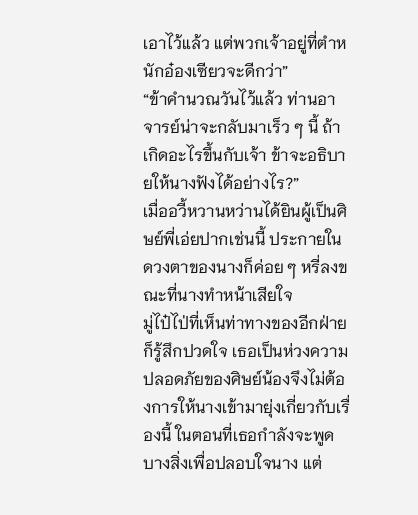เอาไว้แล้ว แต่พวกเจ้าอยู่ที่ตำหนักอ๋องเซียวจะดีกว่า”
“ข้าคำนวณวันไว้แล้ว ท่านอาจารย์น่าจะกลับมาเร็ว ๆ นี้ ถ้าเกิดอะไรขึ้นกับเจ้า ข้าจะอธิบายให้นางฟังได้อย่างไร?”
เมื่ออวี้หวานหว่านได้ยินผู้เป็นศิษย์พี่เอ่ยปากเช่นนี้ ประกายในดวงตาของนางก็ค่อย ๆ หรี่ลงขณะที่นางทำหน้าเสียใจ
มู่ไป๋ไป่ที่เห็นท่าทางของอีกฝ่ายก็รู้สึกปวดใจ เธอเป็นห่วงความปลอดภัยของศิษย์น้องจึงไม่ต้องการให้นางเข้ามายุ่งเกี่ยวกับเรื่องนี้ ในตอนที่เธอกำลังจะพูดบางสิ่งเพื่อปลอบใจนาง แต่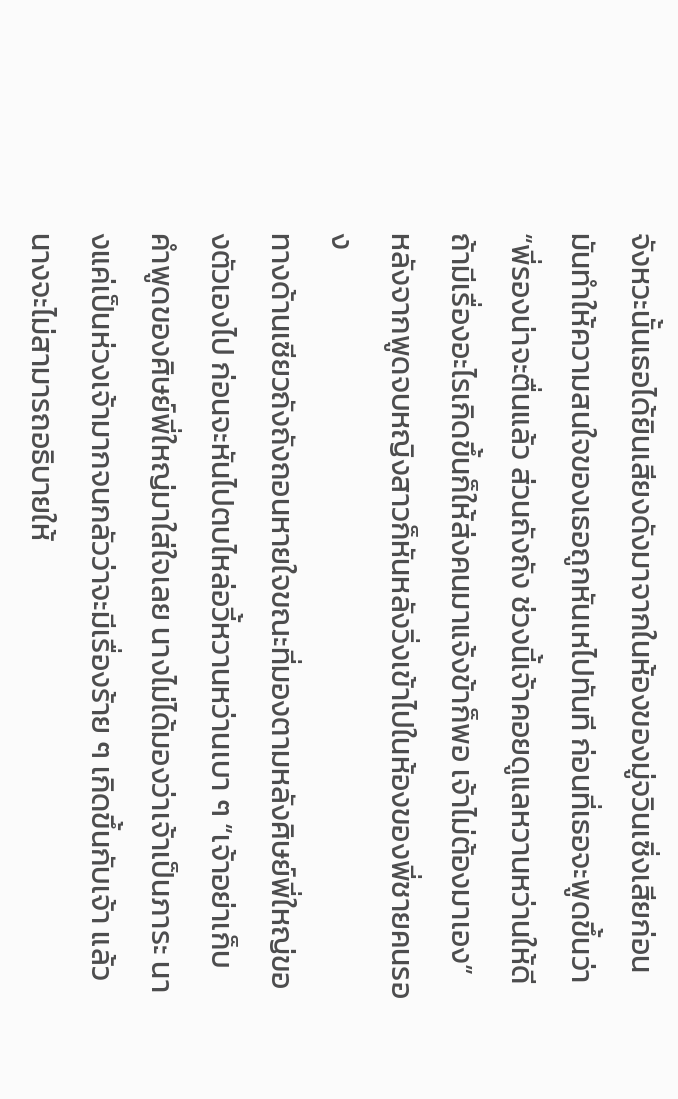จังหวะนั้นเธอได้ยินเสียงดังมาจากในห้องของมู่จวินเซิ่งเสียก่อน
มันทำให้ความสนใจของเธอถูกหันเหไปทันที ก่อนที่เธอจะพูดขึ้นว่า “พี่รองน่าจะตื่นแล้ว ส่วนถังถัง ช่วงนี้เจ้าคอยดูแลหวานหว่านให้ดี ถ้ามีเรื่องอะไรเกิดขึ้นก็ให้ส่งคนมาแจ้งข้าก็พอ เจ้าไม่ต้องมาเอง”
หลังจากพูดจบหญิงสาวก็หันหลังวิ่งเข้าไปในห้องของพี่ชายคนรอง
ทางด้านเซียวถังถังถอนหายใจขณะที่มองตามหลังศิษย์พี่ใหญ่ของตัวเองไป ก่อนจะหันไปตบไหล่อวี้หวานหว่านเบา ๆ “เจ้าอย่าเก็บคำพูดของศิษย์พี่ใหญ่มาใส่ใจเลย นางไม่ได้มองว่าเจ้าเป็นภาระ นางแค่เป็นห่วงเจ้ามากจนกลัวว่าจะมีเรื่องร้าย ๆ เกิดขึ้นกับเจ้า แล้วนางจะไม่สามารถอธิบายให้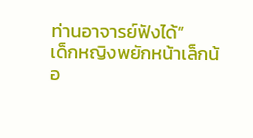ท่านอาจารย์ฟังได้”
เด็กหญิงพยักหน้าเล็กน้อ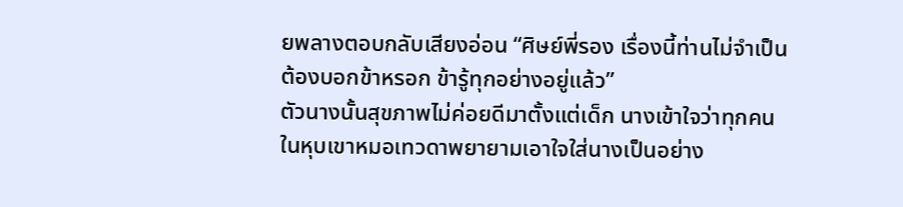ยพลางตอบกลับเสียงอ่อน “ศิษย์พี่รอง เรื่องนี้ท่านไม่จำเป็นต้องบอกข้าหรอก ข้ารู้ทุกอย่างอยู่แล้ว”
ตัวนางนั้นสุขภาพไม่ค่อยดีมาตั้งแต่เด็ก นางเข้าใจว่าทุกคนในหุบเขาหมอเทวดาพยายามเอาใจใส่นางเป็นอย่าง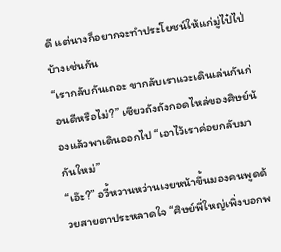ดี แต่นางก็อยากจะทำประโยชน์ให้แก่มู่ไป๋ไป่บ้างเช่นกัน
“เรากลับกันเถอะ ขากลับเราแวะเดินเล่นกันก่อนดีหรือไม่?” เซียวถังถังกอดไหล่ของศิษย์น้องแล้วพาเดินออกไป “เอาไว้เราค่อยกลับมากันใหม่”
“เอ๊ะ?” อวี้หวานหว่านเงยหน้าขึ้นมองคนพูดด้วยสายตาประหลาดใจ “ศิษย์พี่ใหญ่เพิ่งบอกพ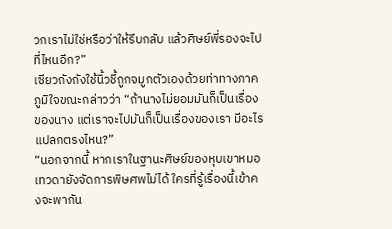วกเราไม่ใช่หรือว่าให้รีบกลับ แล้วศิษย์พี่รองจะไปที่ไหนอีก?”
เซียวถังถังใช้นิ้วชี้ถูกจมูกตัวเองด้วยท่าทางภาคภูมิใจขณะกล่าวว่า “ถ้านางไม่ยอมมันก็เป็นเรื่องของนาง แต่เราจะไปมันก็เป็นเรื่องของเรา มีอะไรแปลกตรงไหน?”
“นอกจากนี้ หากเราในฐานะศิษย์ของหุบเขาหมอเทวดายังจัดการพิษศพไม่ได้ ใครที่รู้เรื่องนี้เข้าคงจะพากัน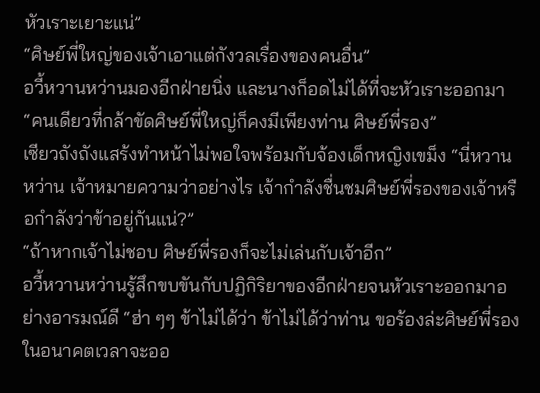หัวเราะเยาะแน่”
“ศิษย์พี่ใหญ่ของเจ้าเอาแต่กังวลเรื่องของคนอื่น”
อวี้หวานหว่านมองอีกฝ่ายนิ่ง และนางก็อดไม่ได้ที่จะหัวเราะออกมา “คนเดียวที่กล้าขัดศิษย์พี่ใหญ่ก็คงมีเพียงท่าน ศิษย์พี่รอง”
เซียวถังถังแสร้งทำหน้าไม่พอใจพร้อมกับจ้องเด็กหญิงเขม็ง “นี่หวานหว่าน เจ้าหมายความว่าอย่างไร เจ้ากำลังชื่นชมศิษย์พี่รองของเจ้าหรือกำลังว่าข้าอยู่กันแน่?”
“ถ้าหากเจ้าไม่ชอบ ศิษย์พี่รองก็จะไม่เล่นกับเจ้าอีก”
อวี้หวานหว่านรู้สึกขบขันกับปฏิกิริยาของอีกฝ่ายจนหัวเราะออกมาอย่างอารมณ์ดี “ฮ่า ๆๆ ข้าไม่ได้ว่า ข้าไม่ได้ว่าท่าน ขอร้องล่ะศิษย์พี่รอง ในอนาคตเวลาจะออ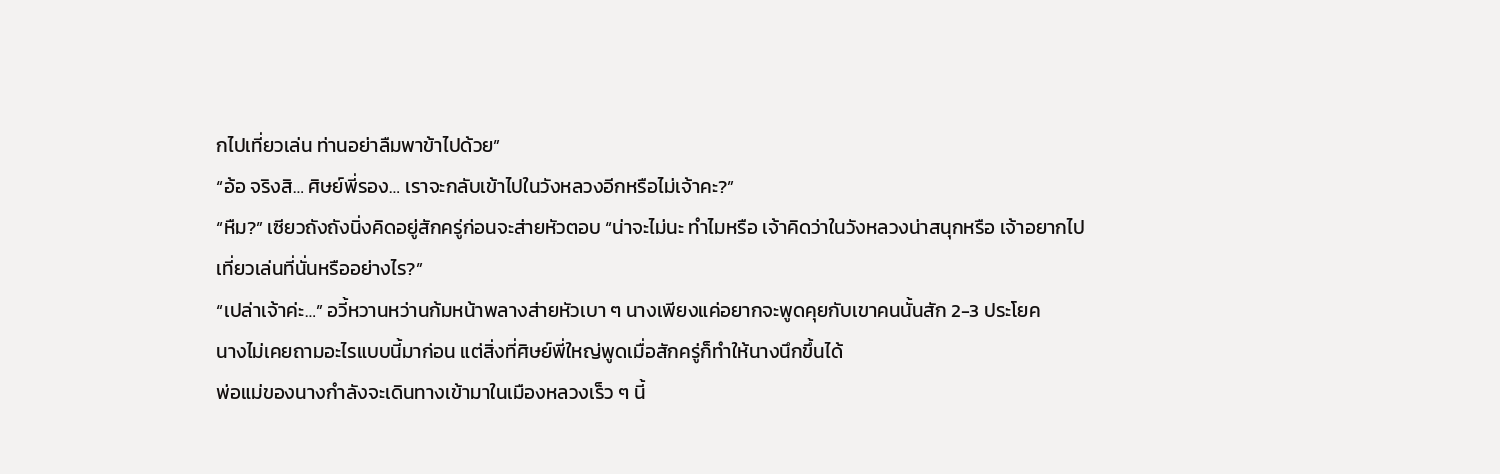กไปเที่ยวเล่น ท่านอย่าลืมพาข้าไปด้วย”
“อ้อ จริงสิ… ศิษย์พี่รอง… เราจะกลับเข้าไปในวังหลวงอีกหรือไม่เจ้าคะ?”
“หืม?” เซียวถังถังนิ่งคิดอยู่สักครู่ก่อนจะส่ายหัวตอบ “น่าจะไม่นะ ทำไมหรือ เจ้าคิดว่าในวังหลวงน่าสนุกหรือ เจ้าอยากไปเที่ยวเล่นที่นั่นหรืออย่างไร?”
“เปล่าเจ้าค่ะ…” อวี้หวานหว่านก้มหน้าพลางส่ายหัวเบา ๆ นางเพียงแค่อยากจะพูดคุยกับเขาคนนั้นสัก 2-3 ประโยค
นางไม่เคยถามอะไรแบบนี้มาก่อน แต่สิ่งที่ศิษย์พี่ใหญ่พูดเมื่อสักครู่ก็ทำให้นางนึกขึ้นได้
พ่อแม่ของนางกำลังจะเดินทางเข้ามาในเมืองหลวงเร็ว ๆ นี้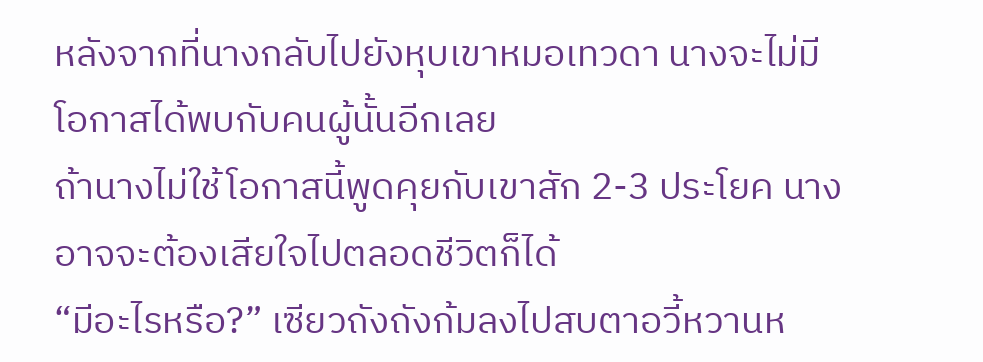หลังจากที่นางกลับไปยังหุบเขาหมอเทวดา นางจะไม่มีโอกาสได้พบกับคนผู้นั้นอีกเลย
ถ้านางไม่ใช้โอกาสนี้พูดคุยกับเขาสัก 2-3 ประโยค นางอาจจะต้องเสียใจไปตลอดชีวิตก็ได้
“มีอะไรหรือ?” เซียวถังถังก้มลงไปสบตาอวี้หวานห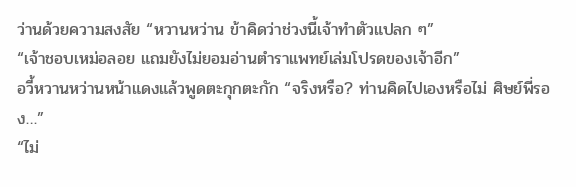ว่านด้วยความสงสัย “หวานหว่าน ข้าคิดว่าช่วงนี้เจ้าทำตัวแปลก ๆ”
“เจ้าชอบเหม่อลอย แถมยังไม่ยอมอ่านตำราแพทย์เล่มโปรดของเจ้าอีก”
อวี้หวานหว่านหน้าแดงแล้วพูดตะกุกตะกัก “จริงหรือ? ท่านคิดไปเองหรือไม่ ศิษย์พี่รอง…”
“ไม่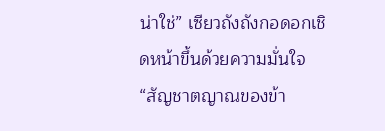น่าใช่” เซียวถังถังกอดอกเชิดหน้าขึ้นด้วยความมั่นใจ “สัญชาตญาณของข้า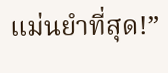แม่นยำที่สุด!”